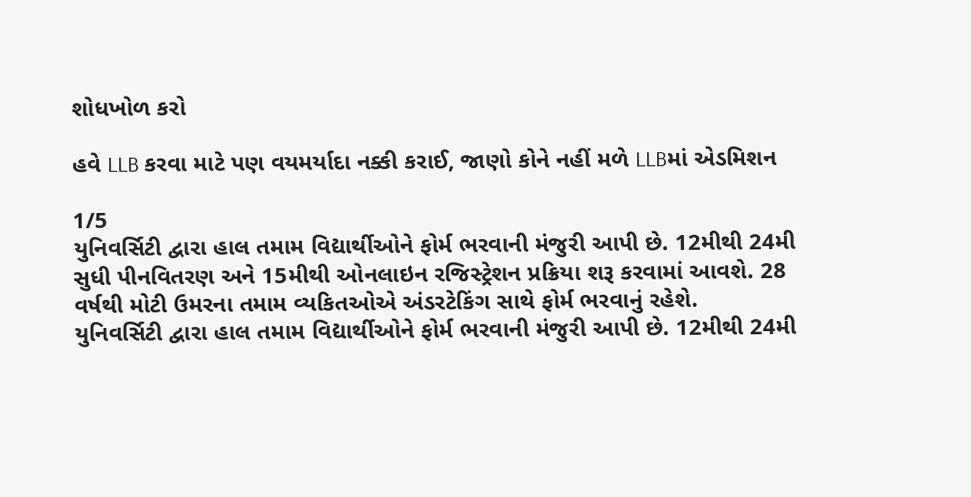શોધખોળ કરો

હવે LLB કરવા માટે પણ વયમર્યાદા નક્કી કરાઈ, જાણો કોને નહીં મળે LLBમાં એડમિશન

1/5
યુનિવર્સિટી દ્વારા હાલ તમામ વિદ્યાર્થીઓને ફોર્મ ભરવાની મંજુરી આપી છે. 12મીથી 24મી સુધી પીનવિતરણ અને 15મીથી ઓનલાઇન રજિસ્ટ્રેશન પ્રક્રિયા શરૂ કરવામાં આવશે. 28 વર્ષથી મોટી ઉમરના તમામ વ્યકિતઓએ અંડરટેકિંગ સાથે ફોર્મ ભરવાનું રહેશે.
યુનિવર્સિટી દ્વારા હાલ તમામ વિદ્યાર્થીઓને ફોર્મ ભરવાની મંજુરી આપી છે. 12મીથી 24મી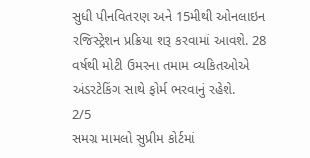સુધી પીનવિતરણ અને 15મીથી ઓનલાઇન રજિસ્ટ્રેશન પ્રક્રિયા શરૂ કરવામાં આવશે. 28 વર્ષથી મોટી ઉમરના તમામ વ્યકિતઓએ અંડરટેકિંગ સાથે ફોર્મ ભરવાનું રહેશે.
2/5
સમગ્ર મામલો સુપ્રીમ કોર્ટમાં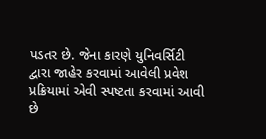પડતર છે. જેના કારણે યુનિવર્સિટી દ્વારા જાહેર કરવામાં આવેલી પ્રવેશ પ્રક્રિયામાં એવી સ્પષ્ટતા કરવામાં આવી છે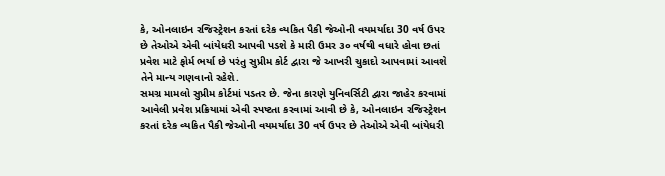કે, ઓનલાઇન રજિસ્ટ્રેશન કરતાં દરેક વ્યકિત પૈકી જેઓની વયમર્યાદા 30 વર્ષ ઉપર છે તેઓએ એવી બાંયેધરી આપવી પડશે કે મારી ઉમર ૩૦ વર્ષથી વધારે હોવા છતાં પ્રવેશ માટે ફોર્મ ભર્યા છે પરંતુ સુપ્રીમ કોર્ટ દ્વારા જે આખરી ચુકાદો આપવામાં આવશે તેને માન્ય ગણવાનો રહેશે.
સમગ્ર મામલો સુપ્રીમ કોર્ટમાં પડતર છે. જેના કારણે યુનિવર્સિટી દ્વારા જાહેર કરવામાં આવેલી પ્રવેશ પ્રક્રિયામાં એવી સ્પષ્ટતા કરવામાં આવી છે કે, ઓનલાઇન રજિસ્ટ્રેશન કરતાં દરેક વ્યકિત પૈકી જેઓની વયમર્યાદા 30 વર્ષ ઉપર છે તેઓએ એવી બાંયેધરી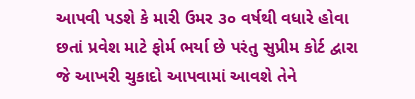આપવી પડશે કે મારી ઉમર ૩૦ વર્ષથી વધારે હોવા છતાં પ્રવેશ માટે ફોર્મ ભર્યા છે પરંતુ સુપ્રીમ કોર્ટ દ્વારા જે આખરી ચુકાદો આપવામાં આવશે તેને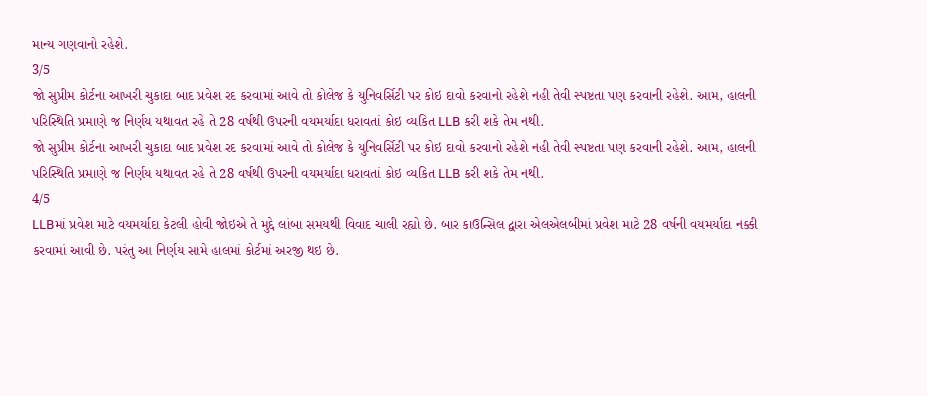માન્ય ગણવાનો રહેશે.
3/5
જો સુપ્રીમ કોર્ટના આખરી ચુકાદા બાદ પ્રવેશ રદ કરવામાં આવે તો કોલેજ કે યુનિવર્સિટી પર કોઇ દાવો કરવાનો રહેશે નહી તેવી સ્પષ્ટતા પણ કરવાની રહેશે. આમ, હાલની પરિસ્થિતિ પ્રમાણે જ નિર્ણય યથાવત રહે તે 28 વર્ષથી ઉપરની વયમર્યાદા ધરાવતાં કોઇ વ્યકિત LLB કરી શકે તેમ નથી.
જો સુપ્રીમ કોર્ટના આખરી ચુકાદા બાદ પ્રવેશ રદ કરવામાં આવે તો કોલેજ કે યુનિવર્સિટી પર કોઇ દાવો કરવાનો રહેશે નહી તેવી સ્પષ્ટતા પણ કરવાની રહેશે. આમ, હાલની પરિસ્થિતિ પ્રમાણે જ નિર્ણય યથાવત રહે તે 28 વર્ષથી ઉપરની વયમર્યાદા ધરાવતાં કોઇ વ્યકિત LLB કરી શકે તેમ નથી.
4/5
LLBમાં પ્રવેશ માટે વયમર્યાદા કેટલી હોવી જોઇએ તે મુદ્દે લાંબા સમયથી વિવાદ ચાલી રહ્યો છે. બાર કાઉન્સિલ દ્વારા એલએલબીમાં પ્રવેશ માટે 28 વર્ષની વયમર્યાદા નક્કી કરવામાં આવી છે. પરંતુ આ નિર્ણય સામે હાલમાં કોર્ટમાં અરજી થઇ છે.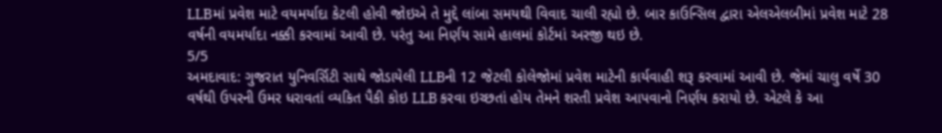LLBમાં પ્રવેશ માટે વયમર્યાદા કેટલી હોવી જોઇએ તે મુદ્દે લાંબા સમયથી વિવાદ ચાલી રહ્યો છે. બાર કાઉન્સિલ દ્વારા એલએલબીમાં પ્રવેશ માટે 28 વર્ષની વયમર્યાદા નક્કી કરવામાં આવી છે. પરંતુ આ નિર્ણય સામે હાલમાં કોર્ટમાં અરજી થઇ છે.
5/5
અમદાવાદ: ગુજરાત યુનિવર્સિટી સાથે જોડાયેલી LLBની 12 જેટલી કોલેજોમાં પ્રવેશ માટેની કાર્યવાહી શરૂ કરવામાં આવી છે. જેમાં ચાલુ વર્ષે 30 વર્ષથી ઉપરની ઉમર ધરાવતાં વ્યકિત પૈકી કોઇ LLB કરવા ઇચ્છતાં હોય તેમને શરતી પ્રવેશ આપવાનો નિર્ણય કરાયો છે. એટલે કે આ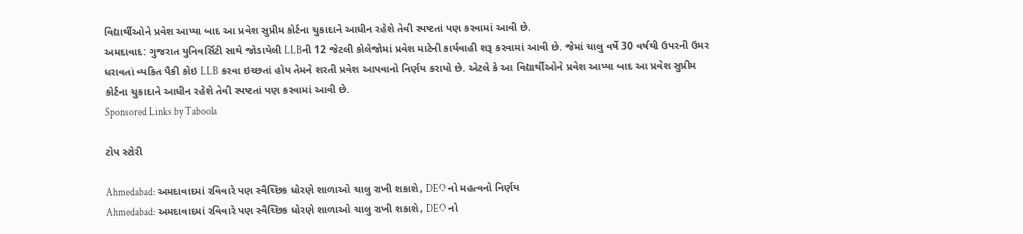વિદ્યાર્થીઓને પ્રવેશ આપ્યા બાદ આ પ્રવેશ સુપ્રીમ કોર્ટના ચુકાદાને આધીન રહેશે તેવી સ્પષ્ટતાં પણ કરવામાં આવી છે.
અમદાવાદ: ગુજરાત યુનિવર્સિટી સાથે જોડાયેલી LLBની 12 જેટલી કોલેજોમાં પ્રવેશ માટેની કાર્યવાહી શરૂ કરવામાં આવી છે. જેમાં ચાલુ વર્ષે 30 વર્ષથી ઉપરની ઉમર ધરાવતાં વ્યકિત પૈકી કોઇ LLB કરવા ઇચ્છતાં હોય તેમને શરતી પ્રવેશ આપવાનો નિર્ણય કરાયો છે. એટલે કે આ વિદ્યાર્થીઓને પ્રવેશ આપ્યા બાદ આ પ્રવેશ સુપ્રીમ કોર્ટના ચુકાદાને આધીન રહેશે તેવી સ્પષ્ટતાં પણ કરવામાં આવી છે.
Sponsored Links by Taboola

ટોપ સ્ટોરી

Ahmedabad: અમદાવાદમાં રવિવારે પણ સ્વૈચ્છિક ધોરણે શાળાઓ ચાલુ રાખી શકાશે, DEO નો મહત્વનો નિર્ણય
Ahmedabad: અમદાવાદમાં રવિવારે પણ સ્વૈચ્છિક ધોરણે શાળાઓ ચાલુ રાખી શકાશે, DEO નો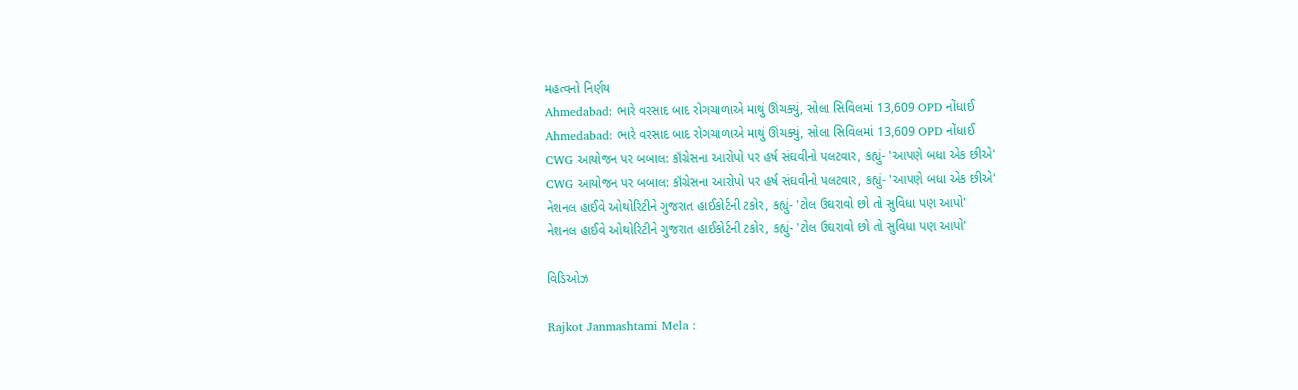મહત્વનો નિર્ણય
Ahmedabad: ભારે વરસાદ બાદ રોગચાળાએ માથું ઊંચક્યું, સોલા સિવિલમાં 13,609 OPD નોંધાઈ
Ahmedabad: ભારે વરસાદ બાદ રોગચાળાએ માથું ઊંચક્યું, સોલા સિવિલમાં 13,609 OPD નોંધાઈ
CWG આયોજન પર બબાલ: કૉંગ્રેસના આરોપો પર હર્ષ સંઘવીનો પલટવાર, કહ્યું- 'આપણે બધા એક છીએ'
CWG આયોજન પર બબાલ: કૉંગ્રેસના આરોપો પર હર્ષ સંઘવીનો પલટવાર, કહ્યું- 'આપણે બધા એક છીએ'
નેશનલ હાઈવે ઓથોરિટીને ગુજરાત હાઈકોર્ટની ટકોર, કહ્યું- 'ટોલ ઉઘરાવો છો તો સુવિધા પણ આપો'
નેશનલ હાઈવે ઓથોરિટીને ગુજરાત હાઈકોર્ટની ટકોર, કહ્યું- 'ટોલ ઉઘરાવો છો તો સુવિધા પણ આપો'

વિડિઓઝ

Rajkot Janmashtami Mela :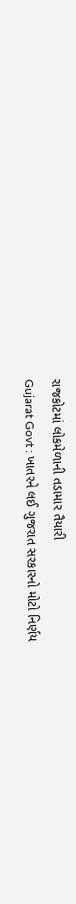રાજકોટમાં લોકમેળાની તડામાર તૈયારી
Gujarat Govt : ખાતરને લઈ ગુજરાત સરકારનો મોટો નિર્ણય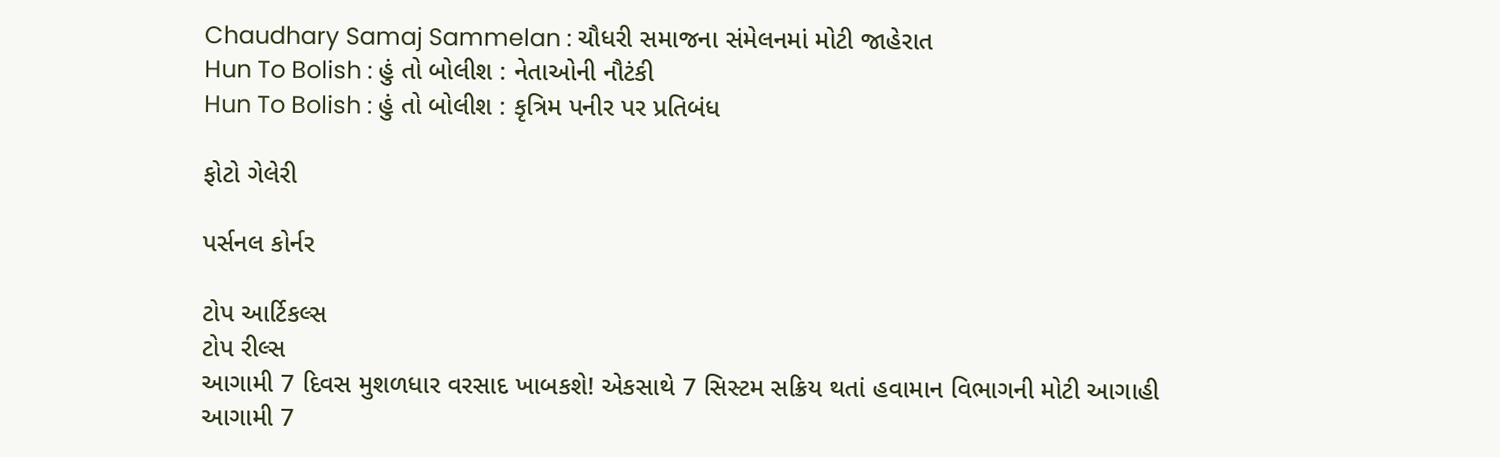Chaudhary Samaj Sammelan : ચૌધરી સમાજના સંમેલનમાં મોટી જાહેરાત
Hun To Bolish : હું તો બોલીશ : નેતાઓની નૌટંકી
Hun To Bolish : હું તો બોલીશ : કૃત્રિમ પનીર પર પ્રતિબંધ

ફોટો ગેલેરી

પર્સનલ કોર્નર

ટોપ આર્ટિકલ્સ
ટોપ રીલ્સ
આગામી 7 દિવસ મુશળધાર વરસાદ ખાબકશે! એકસાથે 7 સિસ્ટમ સક્રિય થતાં હવામાન વિભાગની મોટી આગાહી
આગામી 7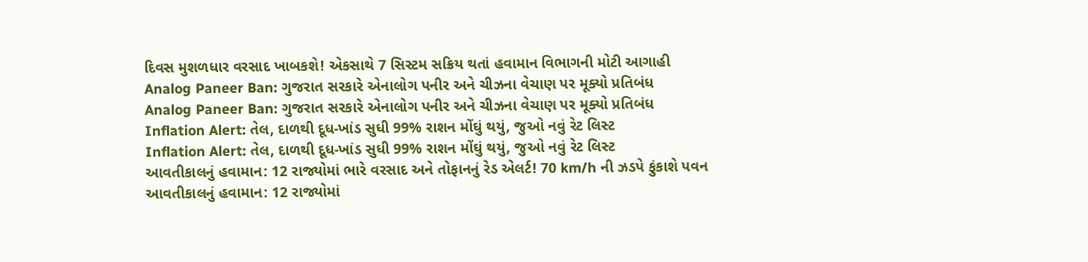દિવસ મુશળધાર વરસાદ ખાબકશે! એકસાથે 7 સિસ્ટમ સક્રિય થતાં હવામાન વિભાગની મોટી આગાહી
Analog Paneer Ban: ગુજરાત સરકારે એનાલોગ પનીર અને ચીઝના વેચાણ પર મૂક્યો પ્રતિબંધ
Analog Paneer Ban: ગુજરાત સરકારે એનાલોગ પનીર અને ચીઝના વેચાણ પર મૂક્યો પ્રતિબંધ
Inflation Alert: તેલ, દાળથી દૂધ-ખાંડ સુધી 99% રાશન મોંઘું થયું, જુઓ નવું રેટ લિસ્ટ
Inflation Alert: તેલ, દાળથી દૂધ-ખાંડ સુધી 99% રાશન મોંઘું થયું, જુઓ નવું રેટ લિસ્ટ
આવતીકાલનું હવામાન: 12 રાજ્યોમાં ભારે વરસાદ અને તોફાનનું રેડ એલર્ટ! 70 km/h ની ઝડપે ફુંકાશે પવન
આવતીકાલનું હવામાન: 12 રાજ્યોમાં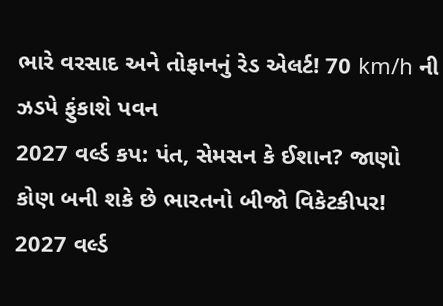ભારે વરસાદ અને તોફાનનું રેડ એલર્ટ! 70 km/h ની ઝડપે ફુંકાશે પવન
2027 વર્લ્ડ કપ: પંત, સેમસન કે ઈશાન? જાણો કોણ બની શકે છે ભારતનો બીજો વિકેટકીપર!
2027 વર્લ્ડ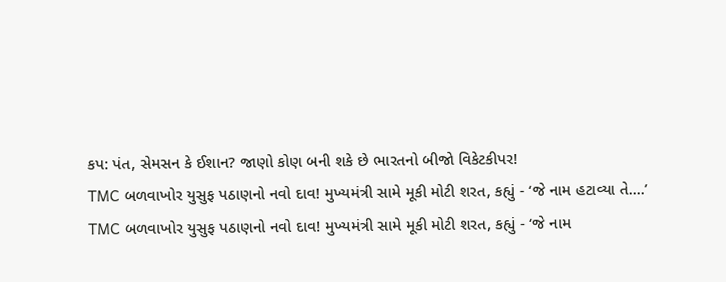કપ: પંત, સેમસન કે ઈશાન? જાણો કોણ બની શકે છે ભારતનો બીજો વિકેટકીપર!
TMC બળવાખોર યુસુફ પઠાણનો નવો દાવ! મુખ્યમંત્રી સામે મૂકી મોટી શરત, કહ્યું - ‘જે નામ હટાવ્યા તે....’
TMC બળવાખોર યુસુફ પઠાણનો નવો દાવ! મુખ્યમંત્રી સામે મૂકી મોટી શરત, કહ્યું - ‘જે નામ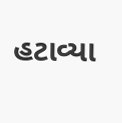હટાવ્યા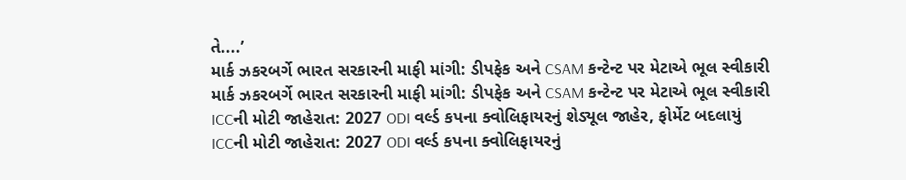તે....’
માર્ક ઝકરબર્ગે ભારત સરકારની માફી માંગી: ડીપફેક અને CSAM કન્ટેન્ટ પર મેટાએ ભૂલ સ્વીકારી
માર્ક ઝકરબર્ગે ભારત સરકારની માફી માંગી: ડીપફેક અને CSAM કન્ટેન્ટ પર મેટાએ ભૂલ સ્વીકારી
ICCની મોટી જાહેરાત: 2027 ODI વર્લ્ડ કપના ક્વોલિફાયરનું શેડ્યૂલ જાહેર, ફોર્મેટ બદલાયું
ICCની મોટી જાહેરાત: 2027 ODI વર્લ્ડ કપના ક્વોલિફાયરનું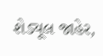શેડ્યૂલ જાહેર,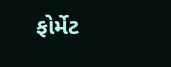ફોર્મેટ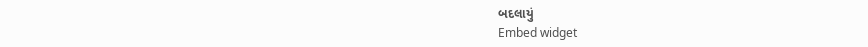બદલાયું
Embed widget